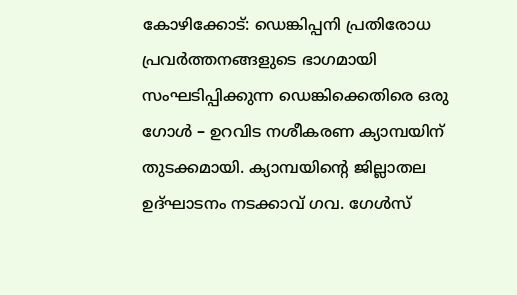കോഴിക്കോട്: ഡെങ്കിപ്പനി പ്രതിരോധ പ്രവർത്തനങ്ങളുടെ ഭാഗമായി സംഘടിപ്പിക്കുന്ന ഡെങ്കിക്കെതിരെ ഒരു ഗോൾ – ഉറവിട നശീകരണ ക്യാമ്പയിന് തുടക്കമായി. ക്യാമ്പയിന്റെ ജില്ലാതല ഉദ്ഘാടനം നടക്കാവ് ഗവ. ഗേൾസ്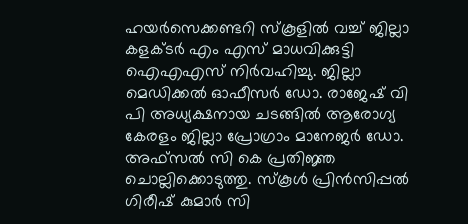ഹയർസെക്കണ്ടറി സ്കൂളിൽ വച്ച് ജില്ലാ കളക്ടർ എം എസ് മാധവിക്കുട്ടി ഐഎഎസ് നിർവഹിച്ചു. ജില്ലാ മെഡിക്കൽ ഓഫീസർ ഡോ. രാജേഷ് വി പി അധ്യക്ഷനായ ചടങ്ങിൽ ആരോഗ്യ കേരളം ജില്ലാ പ്രോഗ്രാം മാനേജർ ഡോ. അഫ്സൽ സി കെ പ്രതിജ്ഞ ചൊല്ലിക്കൊടുത്തു. സ്കൂൾ പ്രിൻസിപ്പൽ ഗിരീഷ് കുമാർ സി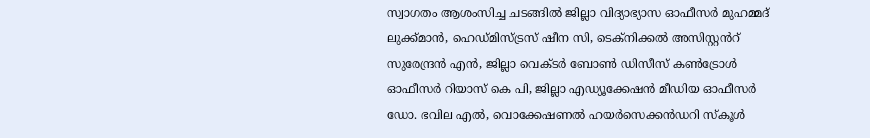സ്വാഗതം ആശംസിച്ച ചടങ്ങിൽ ജില്ലാ വിദ്യാഭ്യാസ ഓഫീസർ മുഹമ്മദ് ലുക്ക്മാൻ, ഹെഡ്മിസ്ട്രസ് ഷീന സി, ടെക്നിക്കൽ അസിസ്റ്റൻറ് സുരേന്ദ്രൻ എൻ, ജില്ലാ വെക്ടർ ബോൺ ഡിസീസ് കൺട്രോൾ ഓഫീസർ റിയാസ് കെ പി, ജില്ലാ എഡ്യൂക്കേഷൻ മീഡിയ ഓഫീസർ ഡോ. ഭവില എൽ, വൊക്കേഷണൽ ഹയർസെക്കൻഡറി സ്കൂൾ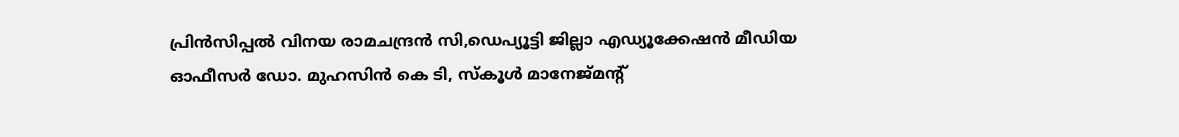പ്രിൻസിപ്പൽ വിനയ രാമചന്ദ്രൻ സി,ഡെപ്യൂട്ടി ജില്ലാ എഡ്യൂക്കേഷൻ മീഡിയ ഓഫീസർ ഡോ. മുഹസിൻ കെ ടി, സ്കൂൾ മാനേജ്മന്റ്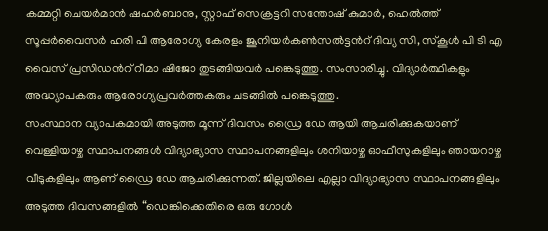കമ്മറ്റി ചെയർമാൻ ഷഹർബാനു, സ്റ്റാഫ് സെക്രട്ടറി സന്തോഷ് കുമാർ, ഹെൽത്ത് സൂപ്പർവൈസർ ഹരി പി ആരോഗ്യ കേരളം ജൂനിയർകൺസൽട്ടൻറ് ദിവ്യ സി, സ്കൂൾ പി ടി എ വൈസ് പ്രസിഡൻറ് റീമാ ഷിജോ തുടങ്ങിയവർ പങ്കെടുത്തു. സംസാരിച്ചു. വിദ്യാർത്ഥികളും അദ്ധ്യാപകരും ആരോഗ്യപ്രവർത്തകരും ചടങ്ങിൽ പങ്കെടുത്തു.
സംസ്ഥാന വ്യാപകമായി അടുത്ത മൂന്ന് ദിവസം ഡ്രൈ ഡേ ആയി ആചരിക്കുകയാണ് വെള്ളിയാഴ്ച സ്ഥാപനങ്ങൾ വിദ്യാഭ്യാസ സ്ഥാപനങ്ങളിലും ശനിയാഴ്ച ഓഫീസുകളിലും ഞായറാഴ്ച വീടുകളിലും ആണ് ഡ്രൈ ഡേ ആചരിക്കുന്നത്. ജില്ലയിലെ എല്ലാ വിദ്യാഭ്യാസ സ്ഥാപനങ്ങളിലും അടുത്ത ദിവസങ്ങളിൽ “ഡെങ്കിക്കെതിരെ ഒരു ഗോൾ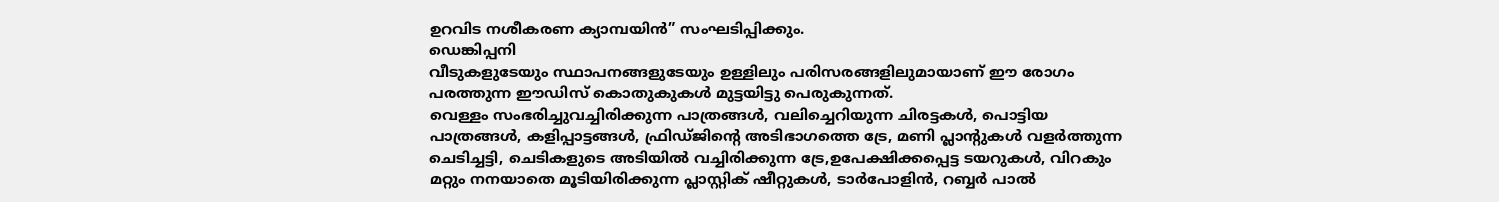ഉറവിട നശീകരണ ക്യാമ്പയിൻ” സംഘടിപ്പിക്കും.
ഡെങ്കിപ്പനി
വീടുകളുടേയും സ്ഥാപനങ്ങളുടേയും ഉള്ളിലും പരിസരങ്ങളിലുമായാണ് ഈ രോഗം പരത്തുന്ന ഈഡിസ് കൊതുകുകൾ മുട്ടയിട്ടു പെരുകുന്നത്.
വെള്ളം സംഭരിച്ചുവച്ചിരിക്കുന്ന പാത്രങ്ങൾ, വലിച്ചെറിയുന്ന ചിരട്ടകൾ, പൊട്ടിയ പാത്രങ്ങൾ, കളിപ്പാട്ടങ്ങൾ, ഫ്രിഡ്ജിന്റെ അടിഭാഗത്തെ ട്രേ, മണി പ്ലാന്റുകൾ വളർത്തുന്ന ചെടിച്ചട്ടി, ചെടികളുടെ അടിയിൽ വച്ചിരിക്കുന്ന ട്രേ,ഉപേക്ഷിക്കപ്പെട്ട ടയറുകൾ, വിറകും മറ്റും നനയാതെ മൂടിയിരിക്കുന്ന പ്ലാസ്റ്റിക് ഷീറ്റുകൾ, ടാർപോളിൻ, റബ്ബർ പാൽ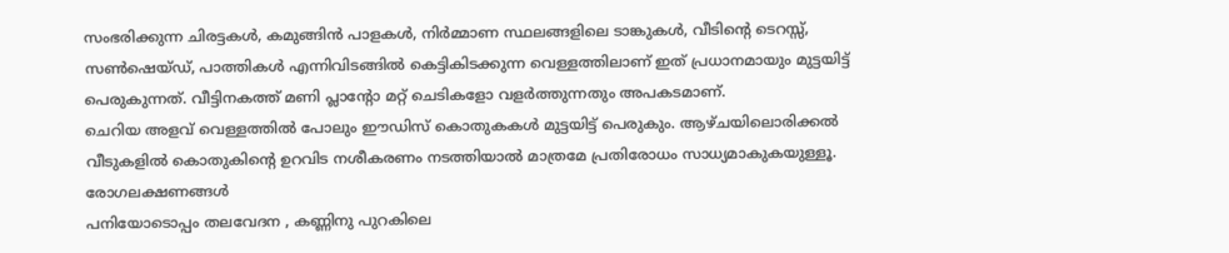സംഭരിക്കുന്ന ചിരട്ടകൾ, കമുങ്ങിൻ പാളകൾ, നിർമ്മാണ സ്ഥലങ്ങളിലെ ടാങ്കുകൾ, വീടിന്റെ ടെറസ്സ്, സൺഷെയ്ഡ്, പാത്തികൾ എന്നിവിടങ്ങിൽ കെട്ടികിടക്കുന്ന വെള്ളത്തിലാണ് ഇത് പ്രധാനമായും മുട്ടയിട്ട് പെരുകുന്നത്. വീട്ടിനകത്ത് മണി പ്ലാന്റോ മറ്റ് ചെടികളോ വളർത്തുന്നതും അപകടമാണ്.
ചെറിയ അളവ് വെള്ളത്തിൽ പോലും ഈഡിസ് കൊതുകകൾ മുട്ടയിട്ട് പെരുകും. ആഴ്ചയിലൊരിക്കൽ വീടുകളിൽ കൊതുകിന്റെ ഉറവിട നശീകരണം നടത്തിയാൽ മാത്രമേ പ്രതിരോധം സാധ്യമാകുകയുള്ളൂ.
രോഗലക്ഷണങ്ങൾ
പനിയോടൊപ്പം തലവേദന , കണ്ണിനു പുറകിലെ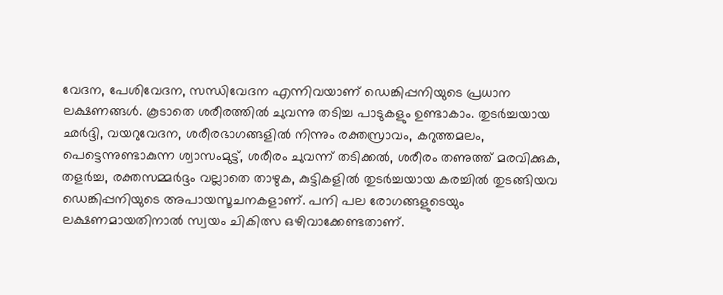വേദന, പേശിവേദന, സന്ധിവേദന എന്നിവയാണ് ഡെങ്കിപ്പനിയുടെ പ്രധാന ലക്ഷണങ്ങൾ. കൂടാതെ ശരീരത്തിൽ ചുവന്നു തടിച്ച പാടുകളും ഉണ്ടാകാം. തുടർച്ചയായ ഛർദ്ദി, വയറുവേദന, ശരീരഭാഗങ്ങളിൽ നിന്നും രക്തസ്രാവം, കറുത്തമലം, പെട്ടെന്നുണ്ടാകുന്ന ശ്വാസംമുട്ട്, ശരീരം ചുവന്ന് തടിക്കൽ, ശരീരം തണുത്ത് മരവിക്കുക, തളർച്ച, രക്തസമ്മർദ്ദം വല്ലാതെ താഴുക, കുട്ടികളിൽ തുടർച്ചയായ കരച്ചിൽ തുടങ്ങിയവ ഡെങ്കിപ്പനിയുടെ അപായസൂചനകളാണ്. പനി പല രോഗങ്ങളുടെയും ലക്ഷണമായതിനാൽ സ്വയം ചികിത്സ ഒഴിവാക്കേണ്ടതാണ്.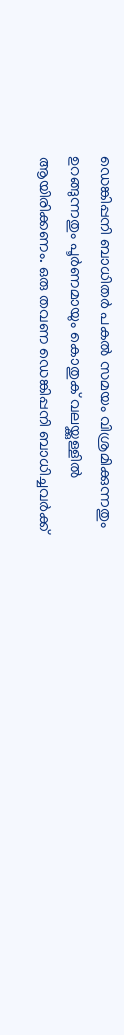ഡെങ്കിപ്പനി ബാധിതർ പകൽ സമയം വിശ്രമിക്കുന്നതും ഉറങ്ങുന്നതും പൂർണമായും കൊതുക് വലയ്ക്കുള്ളിൽ ആയിരിക്കണം. ഒരു തവണ ഡെങ്കിപ്പനി ബാധിച്ചവർക്ക്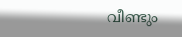വീണ്ടും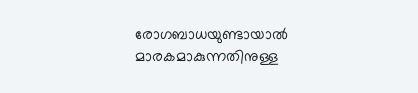രോഗബാധയുണ്ടായാൽ മാരകമാകുന്നതിനുള്ള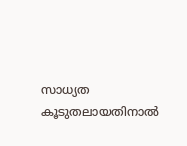സാധ്യത കൂടുതലായതിനാൽ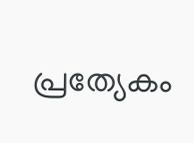പ്രത്യേകം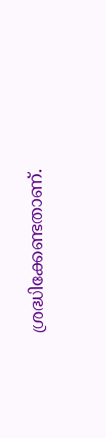ശ്രദ്ധിക്കേണ്ടതാണ്.